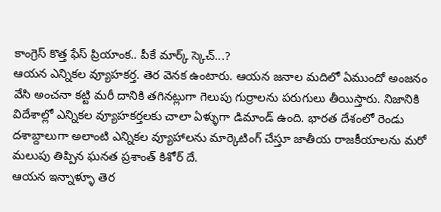కాంగ్రెస్ కొత్త ఫేస్ ప్రియాంక.. పీకే మార్క్ స్కెచ్...?
ఆయన ఎన్నికల వ్యూహకర్త. తెర వెనక ఉంటారు. ఆయన జనాల మదిలో ఏముందో అంజనం వేసి అంచనా కట్టి మరీ దానికి తగినట్లుగా గెలుపు గుర్రాలను పరుగులు తీయిస్తారు. నిజానికి విదేశాల్లో ఎన్నికల వ్యూహకర్తలకు చాలా ఏళ్ళుగా డిమాండ్ ఉంది. భారత దేశంలో రెండు దశాబ్దాలుగా అలాంటి ఎన్నికల వ్యూహాలను మార్కెటింగ్ చేస్తూ జాతీయ రాజకీయాలను మరో మలుపు తిప్పిన ఘనత ప్రశాంత్ కిశోర్ దే.
ఆయన ఇన్నాళ్ళూ తెర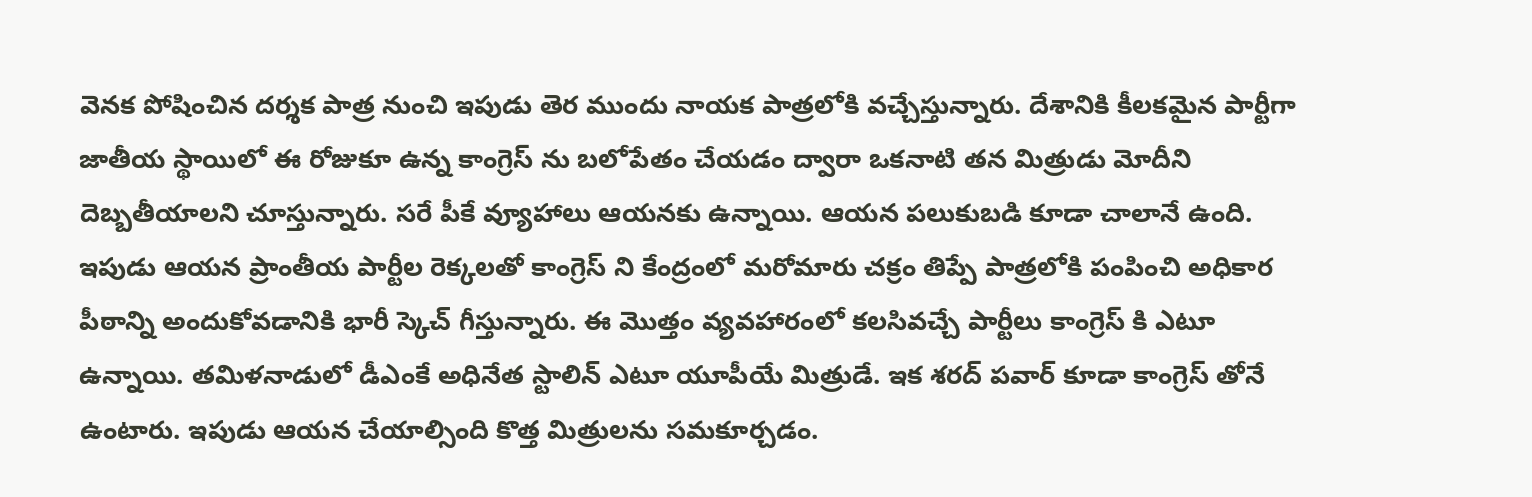వెనక పోషించిన దర్శక పాత్ర నుంచి ఇపుడు తెర ముందు నాయక పాత్రలోకి వచ్చేస్తున్నారు. దేశానికి కీలకమైన పార్టీగా జాతీయ స్థాయిలో ఈ రోజుకూ ఉన్న కాంగ్రెస్ ను బలోపేతం చేయడం ద్వారా ఒకనాటి తన మిత్రుడు మోదీని దెబ్బతీయాలని చూస్తున్నారు. సరే పీకే వ్యూహాలు ఆయనకు ఉన్నాయి. ఆయన పలుకుబడి కూడా చాలానే ఉంది.
ఇపుడు ఆయన ప్రాంతీయ పార్టీల రెక్కలతో కాంగ్రెస్ ని కేంద్రంలో మరోమారు చక్రం తిప్పే పాత్రలోకి పంపించి అధికార పీఠాన్ని అందుకోవడానికి భారీ స్కెచ్ గీస్తున్నారు. ఈ మొత్తం వ్యవహారంలో కలసివచ్చే పార్టీలు కాంగ్రెస్ కి ఎటూ ఉన్నాయి. తమిళనాడులో డీఎంకే అధినేత స్టాలిన్ ఎటూ యూపీయే మిత్రుడే. ఇక శరద్ పవార్ కూడా కాంగ్రెస్ తోనే ఉంటారు. ఇపుడు ఆయన చేయాల్సింది కొత్త మిత్రులను సమకూర్చడం.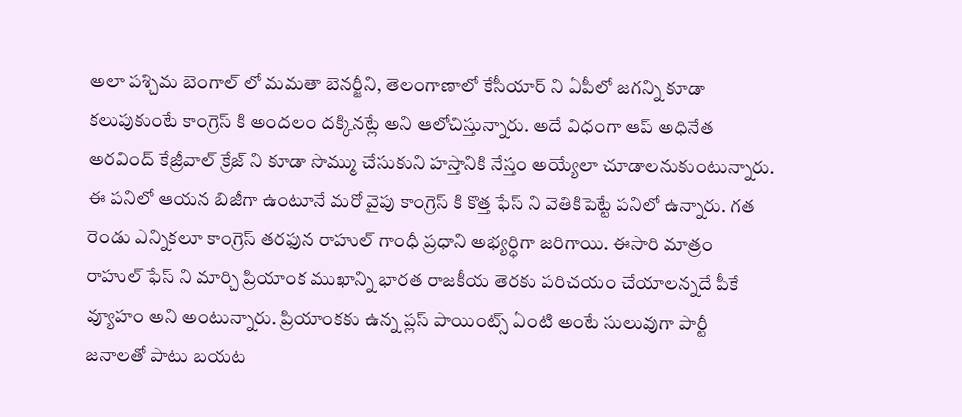అలా పశ్చిమ బెంగాల్ లో మమతా బెనర్జీని, తెలంగాణాలో కేసీయార్ ని ఏపీలో జగన్ని కూడా కలుపుకుంటే కాంగ్రెస్ కి అందలం దక్కినట్లే అని ఆలోచిస్తున్నారు. అదే విధంగా ఆప్ అధినేత అరవింద్ కేజ్రీవాల్ క్రేజ్ ని కూడా సొమ్ము చేసుకుని హస్తానికి నేస్తం అయ్యేలా చూడాలనుకుంటున్నారు.
ఈ పనిలో ఆయన బిజీగా ఉంటూనే మరో వైపు కాంగ్రెస్ కి కొత్త ఫేస్ ని వెతికిపెట్టే పనిలో ఉన్నారు. గత రెండు ఎన్నికలూ కాంగ్రెస్ తరఫున రాహుల్ గాంధీ ప్రధాని అభ్యర్ధిగా జరిగాయి. ఈసారి మాత్రం రాహుల్ ఫేస్ ని మార్చి ప్రియాంక ముఖాన్ని భారత రాజకీయ తెరకు పరిచయం చేయాలన్నదే పీకే వ్యూహం అని అంటున్నారు. ప్రియాంకకు ఉన్న ప్లస్ పాయింట్స్ ఏంటి అంటే సులువుగా పార్టీ జనాలతో పాటు బయట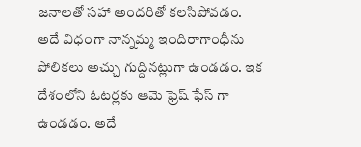జనాలతో సహా అందరితో కలసిపోవడం.
అదే విధంగా నాన్నమ్మ ఇందిరాగాంధీను పోలికలు అచ్చు గుద్దినట్లుగా ఉండడం. ఇక దేశంలోని ఓటర్లకు ఆమె ఫ్రెష్ ఫేస్ గా ఉండడం. అదే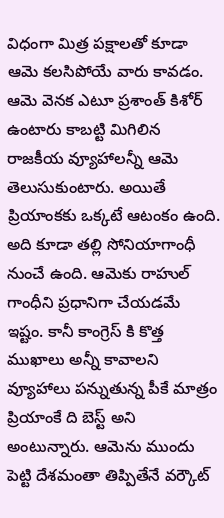విధంగా మిత్ర పక్షాలతో కూడా ఆమె కలసిపోయే వారు కావడం. ఆమె వెనక ఎటూ ప్రశాంత్ కిశోర్ ఉంటారు కాబట్టి మిగిలిన రాజకీయ వ్యూహాలన్నీ ఆమె తెలుసుకుంటారు. అయితే ప్రియాంకకు ఒక్కటే ఆటంకం ఉంది.
అది కూడా తల్లి సోనియాగాంధీ నుంచే ఉంది. ఆమెకు రాహుల్ గాంధీని ప్రధానిగా చేయడమే ఇష్టం. కానీ కాంగ్రెస్ కి కొత్త ముఖాలు అన్నీ కావాలని వ్యూహాలు పన్నుతున్న పీకే మాత్రం ప్రియాంకే ది బెస్ట్ అని అంటున్నారు. ఆమెను ముందు పెట్టి దేశమంతా తిప్పితేనే వర్కౌట్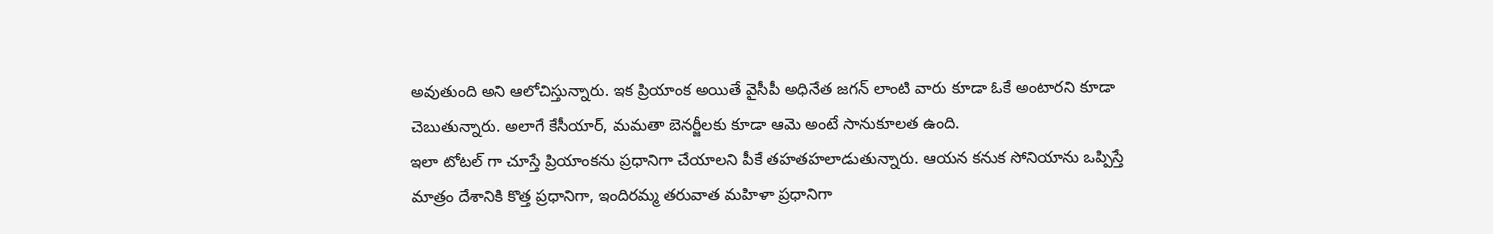అవుతుంది అని ఆలోచిస్తున్నారు. ఇక ప్రియాంక అయితే వైసీపీ అధినేత జగన్ లాంటి వారు కూడా ఓకే అంటారని కూడా చెబుతున్నారు. అలాగే కేసీయార్, మమతా బెనర్జీలకు కూడా ఆమె అంటే సానుకూలత ఉంది.
ఇలా టోటల్ గా చూస్తే ప్రియాంకను ప్రధానిగా చేయాలని పీకే తహతహలాడుతున్నారు. ఆయన కనుక సోనియాను ఒప్పిస్తే మాత్రం దేశానికి కొత్త ప్రధానిగా, ఇందిరమ్మ తరువాత మహిళా ప్రధానిగా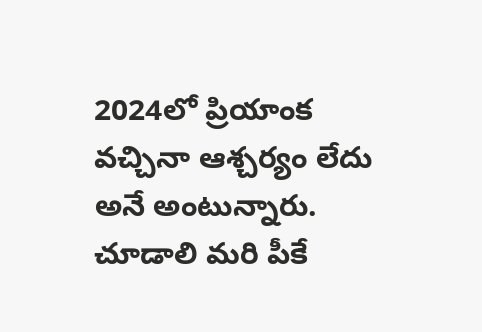2024లో ప్రియాంక వచ్చినా ఆశ్చర్యం లేదు అనే అంటున్నారు. చూడాలి మరి పీకే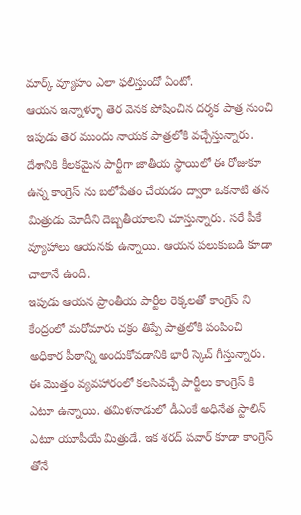మార్క్ వ్యూహం ఎలా ఫలిస్తుందో ఏంటో.
ఆయన ఇన్నాళ్ళూ తెర వెనక పోషించిన దర్శక పాత్ర నుంచి ఇపుడు తెర ముందు నాయక పాత్రలోకి వచ్చేస్తున్నారు. దేశానికి కీలకమైన పార్టీగా జాతీయ స్థాయిలో ఈ రోజుకూ ఉన్న కాంగ్రెస్ ను బలోపేతం చేయడం ద్వారా ఒకనాటి తన మిత్రుడు మోదీని దెబ్బతీయాలని చూస్తున్నారు. సరే పీకే వ్యూహాలు ఆయనకు ఉన్నాయి. ఆయన పలుకుబడి కూడా చాలానే ఉంది.
ఇపుడు ఆయన ప్రాంతీయ పార్టీల రెక్కలతో కాంగ్రెస్ ని కేంద్రంలో మరోమారు చక్రం తిప్పే పాత్రలోకి పంపించి అధికార పీఠాన్ని అందుకోవడానికి భారీ స్కెచ్ గీస్తున్నారు. ఈ మొత్తం వ్యవహారంలో కలసివచ్చే పార్టీలు కాంగ్రెస్ కి ఎటూ ఉన్నాయి. తమిళనాడులో డీఎంకే అధినేత స్టాలిన్ ఎటూ యూపీయే మిత్రుడే. ఇక శరద్ పవార్ కూడా కాంగ్రెస్ తోనే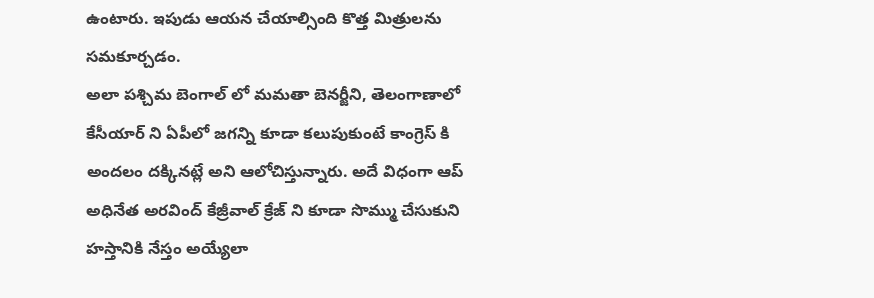ఉంటారు. ఇపుడు ఆయన చేయాల్సింది కొత్త మిత్రులను సమకూర్చడం.
అలా పశ్చిమ బెంగాల్ లో మమతా బెనర్జీని, తెలంగాణాలో కేసీయార్ ని ఏపీలో జగన్ని కూడా కలుపుకుంటే కాంగ్రెస్ కి అందలం దక్కినట్లే అని ఆలోచిస్తున్నారు. అదే విధంగా ఆప్ అధినేత అరవింద్ కేజ్రీవాల్ క్రేజ్ ని కూడా సొమ్ము చేసుకుని హస్తానికి నేస్తం అయ్యేలా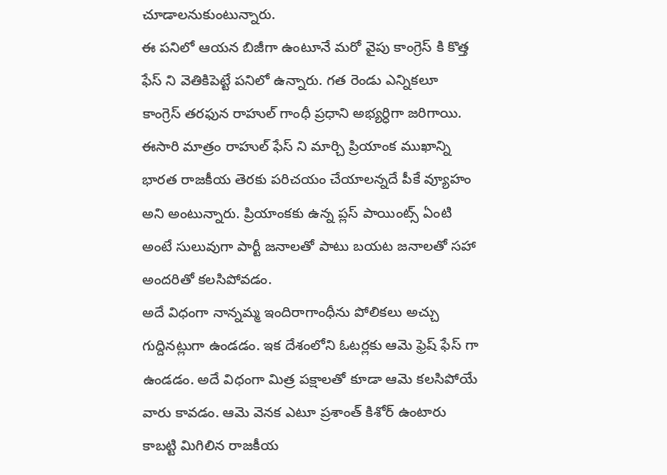చూడాలనుకుంటున్నారు.
ఈ పనిలో ఆయన బిజీగా ఉంటూనే మరో వైపు కాంగ్రెస్ కి కొత్త ఫేస్ ని వెతికిపెట్టే పనిలో ఉన్నారు. గత రెండు ఎన్నికలూ కాంగ్రెస్ తరఫున రాహుల్ గాంధీ ప్రధాని అభ్యర్ధిగా జరిగాయి. ఈసారి మాత్రం రాహుల్ ఫేస్ ని మార్చి ప్రియాంక ముఖాన్ని భారత రాజకీయ తెరకు పరిచయం చేయాలన్నదే పీకే వ్యూహం అని అంటున్నారు. ప్రియాంకకు ఉన్న ప్లస్ పాయింట్స్ ఏంటి అంటే సులువుగా పార్టీ జనాలతో పాటు బయట జనాలతో సహా అందరితో కలసిపోవడం.
అదే విధంగా నాన్నమ్మ ఇందిరాగాంధీను పోలికలు అచ్చు గుద్దినట్లుగా ఉండడం. ఇక దేశంలోని ఓటర్లకు ఆమె ఫ్రెష్ ఫేస్ గా ఉండడం. అదే విధంగా మిత్ర పక్షాలతో కూడా ఆమె కలసిపోయే వారు కావడం. ఆమె వెనక ఎటూ ప్రశాంత్ కిశోర్ ఉంటారు కాబట్టి మిగిలిన రాజకీయ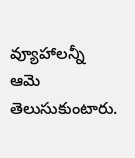వ్యూహాలన్నీ ఆమె తెలుసుకుంటారు.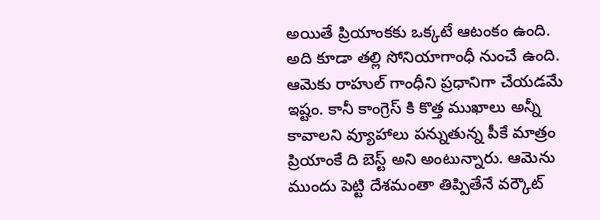అయితే ప్రియాంకకు ఒక్కటే ఆటంకం ఉంది.
అది కూడా తల్లి సోనియాగాంధీ నుంచే ఉంది. ఆమెకు రాహుల్ గాంధీని ప్రధానిగా చేయడమే ఇష్టం. కానీ కాంగ్రెస్ కి కొత్త ముఖాలు అన్నీ కావాలని వ్యూహాలు పన్నుతున్న పీకే మాత్రం ప్రియాంకే ది బెస్ట్ అని అంటున్నారు. ఆమెను ముందు పెట్టి దేశమంతా తిప్పితేనే వర్కౌట్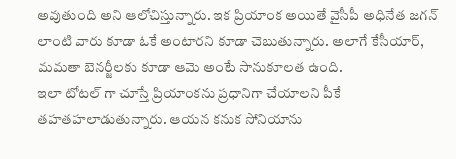అవుతుంది అని ఆలోచిస్తున్నారు. ఇక ప్రియాంక అయితే వైసీపీ అధినేత జగన్ లాంటి వారు కూడా ఓకే అంటారని కూడా చెబుతున్నారు. అలాగే కేసీయార్, మమతా బెనర్జీలకు కూడా ఆమె అంటే సానుకూలత ఉంది.
ఇలా టోటల్ గా చూస్తే ప్రియాంకను ప్రధానిగా చేయాలని పీకే తహతహలాడుతున్నారు. ఆయన కనుక సోనియాను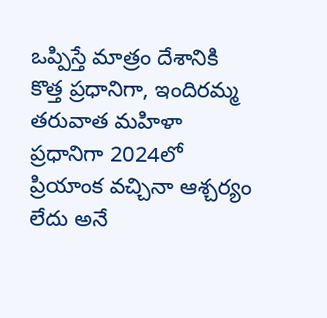ఒప్పిస్తే మాత్రం దేశానికి కొత్త ప్రధానిగా, ఇందిరమ్మ తరువాత మహిళా ప్రధానిగా 2024లో ప్రియాంక వచ్చినా ఆశ్చర్యం లేదు అనే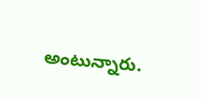అంటున్నారు.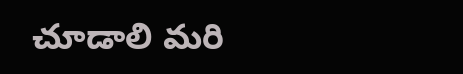చూడాలి మరి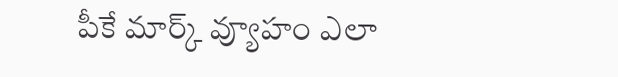పీకే మార్క్ వ్యూహం ఎలా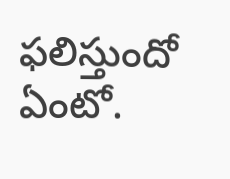ఫలిస్తుందో ఏంటో.